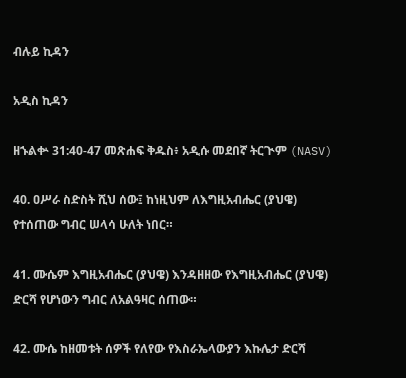ብሉይ ኪዳን

አዲስ ኪዳን

ዘኁልቍ 31:40-47 መጽሐፍ ቅዱስ፥ አዲሱ መደበኛ ትርጒም (NASV)

40. ዐሥራ ስድስት ሺህ ሰው፤ ከነዚህም ለእግዚአብሔር (ያህዌ) የተሰጠው ግብር ሠላሳ ሁለት ነበር።

41. ሙሴም እግዚአብሔር (ያህዌ) እንዳዘዘው የእግዚአብሔር (ያህዌ) ድርሻ የሆነውን ግብር ለአልዓዛር ሰጠው።

42. ሙሴ ከዘመቱት ሰዎች የለየው የእስራኤላውያን እኩሌታ ድርሻ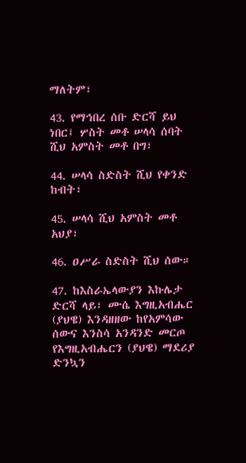ማለትም፣

43. የማኅበረ ሰቡ ድርሻ ይህ ነበር፤ ሦስት መቶ ሠላሳ ሰባት ሺህ አምስት መቶ በግ፣

44. ሠላሳ ስድስት ሺህ የቀንድ ከብት፣

45. ሠላሳ ሺህ አምስት መቶ አህያ፣

46. ዐሥራ ስድስት ሺህ ሰው።

47. ከእስራኤላውያን እኩሌታ ድርሻ ላይ፣ ሙሴ እግዚአብሔር (ያህዌ) እንዳዘዘው ከየአምሳው ሰውና እንስሳ አንዳንድ መርጦ የእግዚአብሔርን (ያህዌ) ማደሪያ ድንኳን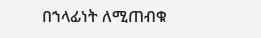በኀላፊነት ለሚጠብቁ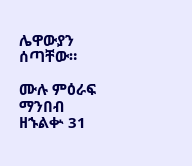ሌዋውያን ሰጣቸው።

ሙሉ ምዕራፍ ማንበብ ዘኁልቍ 31